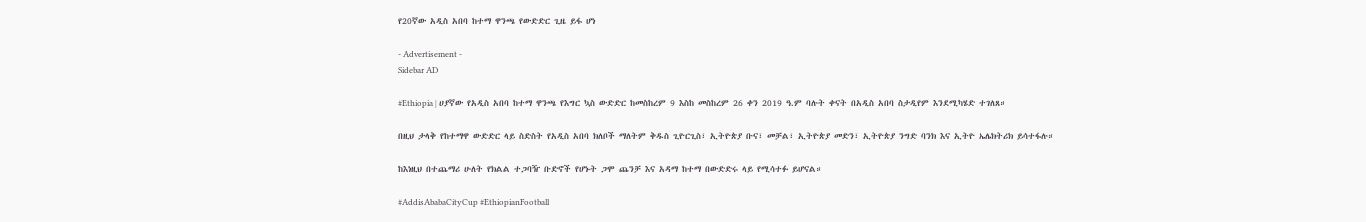የ20ኛው አዲስ አበባ ከተማ ዋንጫ የውድድር ጊዜ ይፋ ሆነ

- Advertisement -
Sidebar AD

#Ethiopia | ሀያኛው የአዲስ አበባ ከተማ ዋንጫ የእግር ኳስ ውድድር ከመስከረም 9 እስከ መስከረም 26 ቀን 2019 ዓ.ም ባሉት ቀናት በአዲስ አበባ ስታዲየም እንደሚካሄድ ተገለጸ።

በዚህ ታላቅ የከተማዋ ውድድር ላይ ስድስት የአዲስ አበባ ክለቦች ማለትም ቅዱስ ጊዮርጊስ፣ ኢትዮጵያ ቡና፣ መቻል፣ ኢትዮጵያ መድን፣ ኢትዮጵያ ንግድ ባንክ እና ኢትዮ ኤሌክትሪክ ይሳተፋሉ።

ከእነዚህ በተጨማሪ ሁለት የክልል ተጋባዥ ቡድኖች የሆኑት ጋሞ ጨንቻ እና አዳማ ከተማ በውድድሩ ላይ የሚሳተፉ ይሆናል።

#AddisAbabaCityCup #EthiopianFootball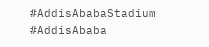#AddisAbabaStadium #AddisAbaba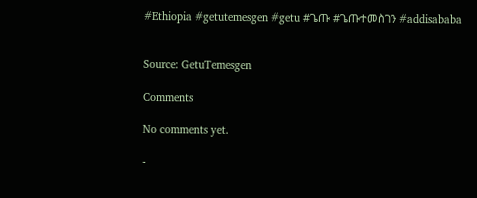#Ethiopia #getutemesgen #getu #ጌጡ #ጌጡተመስገን #addisababa


Source: GetuTemesgen

Comments

No comments yet.

-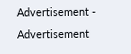Advertisement -
Advertisement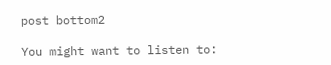post bottom2

You might want to listen to: